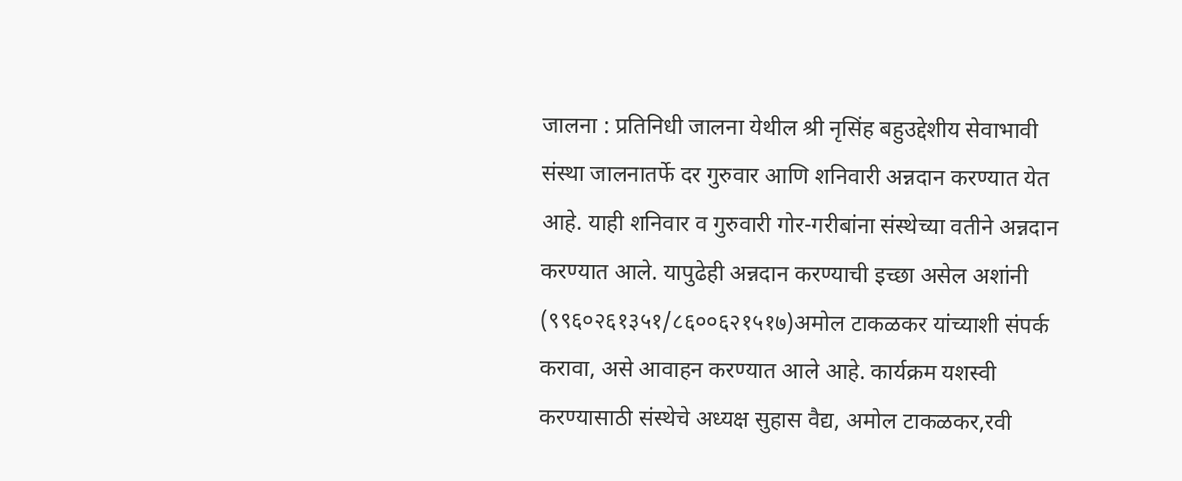जालना : प्रतिनिधी जालना येथील श्री नृसिंह बहुउद्देशीय सेवाभावी संस्था जालनातर्फे दर गुरुवार आणि शनिवारी अन्नदान करण्यात येत आहे. याही शनिवार व गुरुवारी गोर-गरीबांना संस्थेच्या वतीने अन्नदान करण्यात आले. यापुढेही अन्नदान करण्याची इच्छा असेल अशांनी (९९६०२६१३५१/८६००६२१५१७)अमोल टाकळकर यांच्याशी संपर्क करावा, असे आवाहन करण्यात आले आहे. कार्यक्रम यशस्वी करण्यासाठी संस्थेचे अध्यक्ष सुहास वैद्य, अमोल टाकळकर,रवी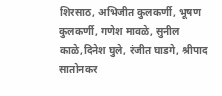शिरसाठ, अभिजीत कुलकर्णी, भूषण कुलकर्णी, गणेश मावळे, सुनील काळे,दिनेश घुले, रंजीत घाडगे, श्रीपाद सातोनकर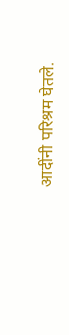आदींनी परिश्रम घेतले.